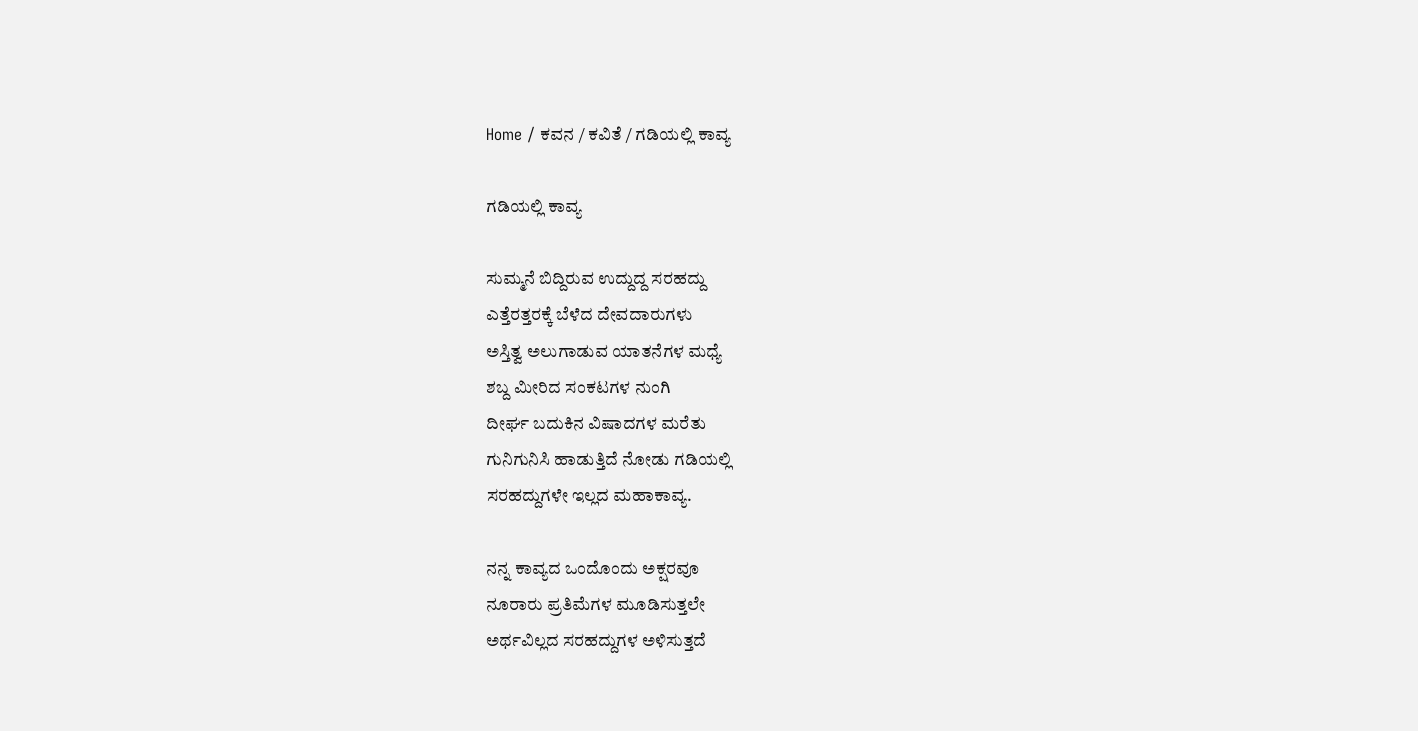Home / ಕವನ / ಕವಿತೆ / ಗಡಿಯಲ್ಲಿ ಕಾವ್ಯ

ಗಡಿಯಲ್ಲಿ ಕಾವ್ಯ

ಸುಮ್ಮನೆ ಬಿದ್ದಿರುವ ಉದ್ದುದ್ದ ಸರಹದ್ದು
ಎತ್ತೆರತ್ತರಕ್ಕೆ ಬೆಳೆದ ದೇವದಾರುಗಳು
ಅಸ್ತಿತ್ವ ಅಲುಗಾಡುವ ಯಾತನೆಗಳ ಮಧ್ಯೆ
ಶಬ್ದ ಮೀರಿದ ಸಂಕಟಗಳ ನುಂಗಿ
ದೀರ್ಘ ಬದುಕಿನ ವಿಷಾದಗಳ ಮರೆತು
ಗುನಿಗುನಿಸಿ ಹಾಡುತ್ತಿದೆ ನೋಡು ಗಡಿಯಲ್ಲಿ
ಸರಹದ್ದುಗಳೇ ಇಲ್ಲದ ಮಹಾಕಾವ್ಯ.

ನನ್ನ ಕಾವ್ಯದ ಒಂದೊಂದು ಅಕ್ಷರವೂ
ನೂರಾರು ಪ್ರತಿಮೆಗಳ ಮೂಡಿಸುತ್ತಲೇ
ಅರ್ಥವಿಲ್ಲದ ಸರಹದ್ದುಗಳ ಅಳಿಸುತ್ತದೆ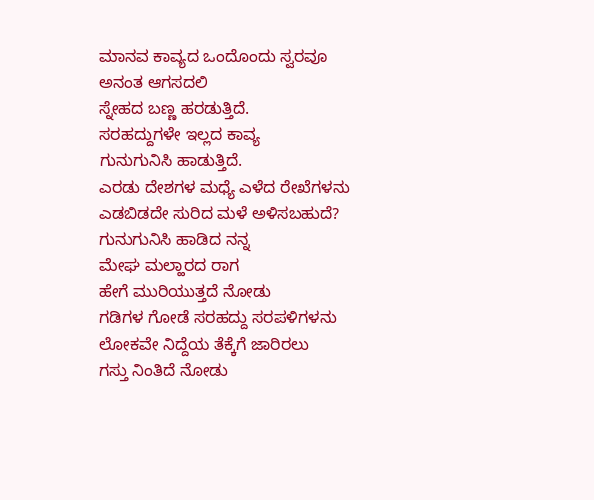ಮಾನವ ಕಾವ್ಯದ ಒಂದೊಂದು ಸ್ವರವೂ
ಅನಂತ ಆಗಸದಲಿ
ಸ್ನೇಹದ ಬಣ್ಣ ಹರಡುತ್ತಿದೆ.
ಸರಹದ್ದುಗಳೇ ಇಲ್ಲದ ಕಾವ್ಯ
ಗುನುಗುನಿಸಿ ಹಾಡುತ್ತಿದೆ.
ಎರಡು ದೇಶಗಳ ಮಧ್ಯೆ ಎಳೆದ ರೇಖೆಗಳನು
ಎಡಬಿಡದೇ ಸುರಿದ ಮಳೆ ಅಳಿಸಬಹುದೆ?
ಗುನುಗುನಿಸಿ ಹಾಡಿದ ನನ್ನ
ಮೇಘ ಮಲ್ಹಾರದ ರಾಗ
ಹೇಗೆ ಮುರಿಯುತ್ತದೆ ನೋಡು
ಗಡಿಗಳ ಗೋಡೆ ಸರಹದ್ದು ಸರಪಳಿಗಳನು
ಲೋಕವೇ ನಿದ್ದೆಯ ತೆಕ್ಕೆಗೆ ಜಾರಿರಲು
ಗಸ್ತು ನಿಂತಿದೆ ನೋಡು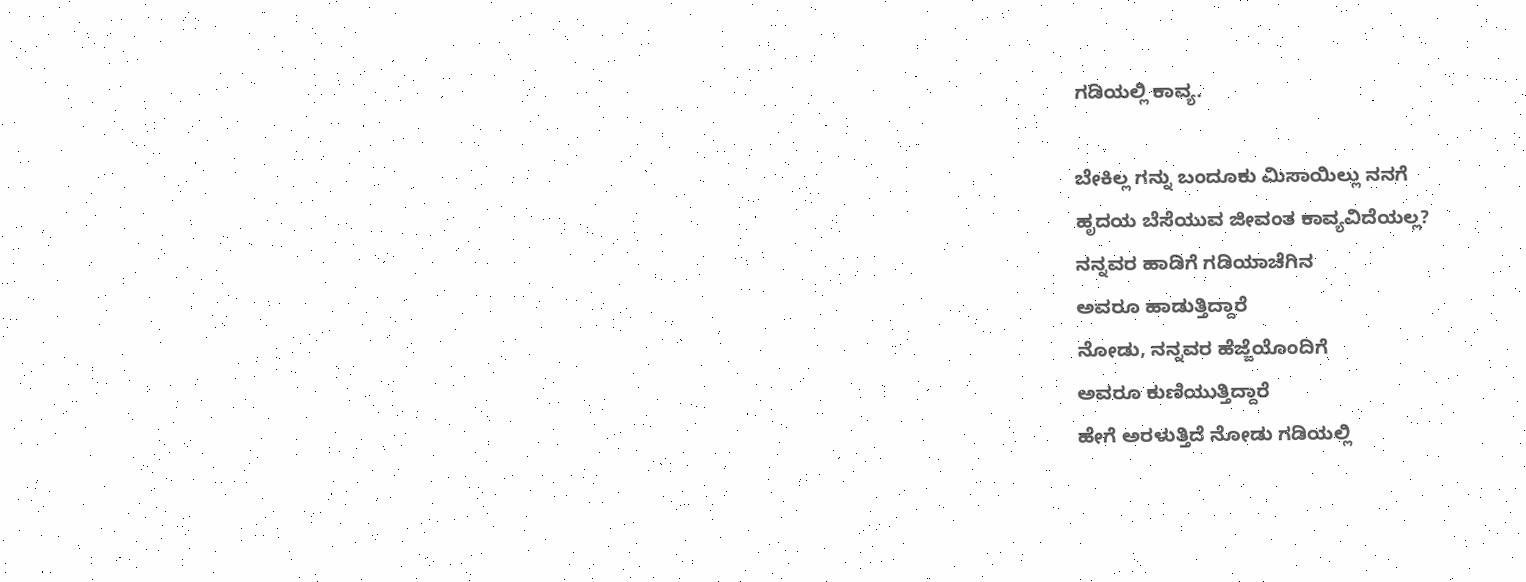ಗಡಿಯಲ್ಲಿ ಕಾವ್ಯ.

ಬೇಕಿಲ್ಲ ಗನ್ನು ಬಂದೂಕು ಮಿಸಾಯಿಲ್ಲು ನನಗೆ
ಹೃದಯ ಬೆಸೆಯುವ ಜೀವಂತ ಕಾವ್ಯವಿದೆಯಲ್ಲ?
ನನ್ನವರ ಹಾಡಿಗೆ ಗಡಿಯಾಚೆಗಿನ
ಅವರೂ ಹಾಡುತ್ತಿದ್ದಾರೆ
ನೋಡು, ನನ್ನವರ ಹೆಜ್ಜೆಯೊಂದಿಗೆ
ಅವರೂ ಕುಣಿಯುತ್ತಿದ್ದಾರೆ
ಹೇಗೆ ಅರಳುತ್ತಿದೆ ನೋಡು ಗಡಿಯಲ್ಲಿ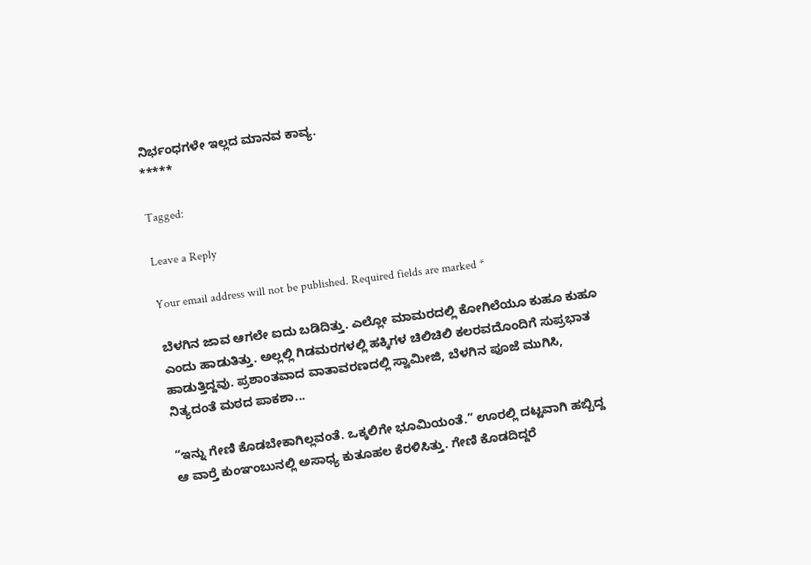ನಿರ್ಭಂಧಗಳೇ ಇಲ್ಲದ ಮಾನವ ಕಾವ್ಯ.
*****

Tagged:

Leave a Reply

Your email address will not be published. Required fields are marked *

ಬೆಳಗಿನ ಜಾವ ಆಗಲೇ ಐದು ಬಡಿದಿತ್ತು. ಎಲ್ಲೋ ಮಾಮರದಲ್ಲಿ ಕೋಗಿಲೆಯೂ ಕುಹೂ ಕುಹೂ ಎಂದು ಹಾಡುತಿತ್ತು. ಅಲ್ಲಲ್ಲಿ ಗಿಡಮರಗಳಲ್ಲಿ ಹಕ್ಕಿಗಳ ಚಿಲಿಚಿಲಿ ಕಲರವದೊಂದಿಗೆ ಸುಪ್ರಭಾತ ಹಾಡುತ್ತಿದ್ದವು. ಪ್ರಶಾಂತವಾದ ವಾತಾವರಣದಲ್ಲಿ ಸ್ವಾಮೀಜಿ, ಬೆಳಗಿನ ಪೂಜೆ ಮುಗಿಸಿ, ನಿತ್ಯದಂತೆ ಮಠದ ಪಾಕಶಾ...

“ಇನ್ನು ಗೇಣಿ ಕೊಡಬೇಕಾಗಿಲ್ಲವಂತೆ. ಒಕ್ಕಲಿಗೇ ಭೂಮಿಯಂತೆ.” ಊರಲ್ಲಿ ದಟ್ಟವಾಗಿ ಹಬ್ಬಿದ್ದ ಆ ವಾರ್‍ತೆ ಕುಂಞಂಬುನಲ್ಲಿ ಅಸಾಧ್ಯ ಕುತೂಹಲ ಕೆರಳಿಸಿತ್ತು. ಗೇಣಿ ಕೊಡದಿದ್ದರೆ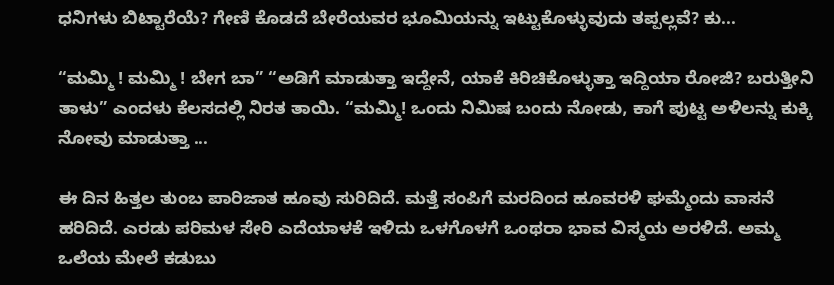ಧನಿಗಳು ಬಿಟ್ಟಾರೆಯೆ? ಗೇಣಿ ಕೊಡದೆ ಬೇರೆಯವರ ಭೂಮಿಯನ್ನು ಇಟ್ಟುಕೊಳ್ಳುವುದು ತಪ್ಪಲ್ಲವೆ? ಕು...

“ಮಮ್ಮಿ ! ಮಮ್ಮಿ ! ಬೇಗ ಬಾ” “ಅಡಿಗೆ ಮಾಡುತ್ತಾ ಇದ್ದೇನೆ, ಯಾಕೆ ಕಿರಿಚಿಕೊಳ್ಳುತ್ತಾ ಇದ್ದಿಯಾ ರೋಜಿ? ಬರುತ್ತೀನಿ ತಾಳು” ಎಂದಳು ಕೆಲಸದಲ್ಲಿ ನಿರತ ತಾಯಿ. “ಮಮ್ಮಿ! ಒಂದು ನಿಮಿಷ ಬಂದು ನೋಡು, ಕಾಗೆ ಪುಟ್ಟ ಅಳಿಲನ್ನು ಕುಕ್ಕಿ ನೋವು ಮಾಡುತ್ತಾ ...

ಈ ದಿನ ಹಿತ್ತಲ ತುಂಬ ಪಾರಿಜಾತ ಹೂವು ಸುರಿದಿದೆ. ಮತ್ತೆ ಸಂಪಿಗೆ ಮರದಿಂದ ಹೂವರಳಿ ಘಮ್ಮೆಂದು ವಾಸನೆ ಹರಿದಿದೆ. ಎರಡು ಪರಿಮಳ ಸೇರಿ ಎದೆಯಾಳಕೆ ಇಳಿದು ಒಳಗೊಳಗೆ ಒಂಥರಾ ಭಾವ ವಿಸ್ಮಯ ಅರಳಿದೆ. ಅಮ್ಮ ಒಲೆಯ ಮೇಲೆ ಕಡುಬು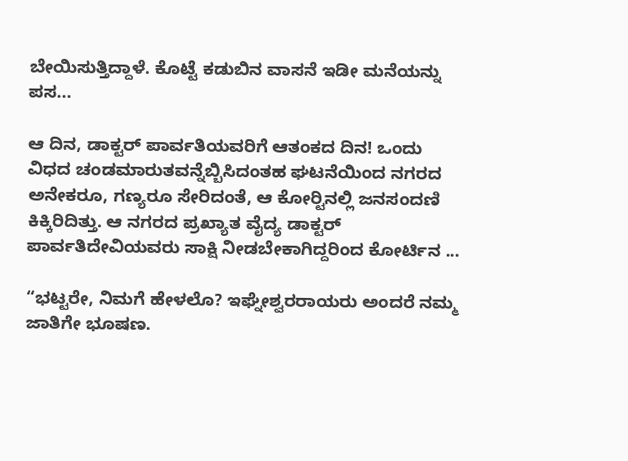ಬೇಯಿಸುತ್ತಿದ್ದಾಳೆ. ಕೊಟ್ಟೆ ಕಡುಬಿನ ವಾಸನೆ ಇಡೀ ಮನೆಯನ್ನು ಪಸ...

ಆ ದಿನ, ಡಾಕ್ಟರ್ ಪಾರ್ವತಿಯವರಿಗೆ ಆತಂಕದ ದಿನ! ಒಂದು ವಿಧದ ಚಂಡಮಾರುತವನ್ನೆಬ್ಬಿಸಿದಂತಹ ಘಟನೆಯಿಂದ ನಗರದ ಅನೇಕರೂ, ಗಣ್ಯರೂ ಸೇರಿದಂತೆ, ಆ ಕೋರ್‍ಟಿನಲ್ಲಿ ಜನಸಂದಣಿ ಕಿಕ್ಕಿರಿದಿತ್ತು. ಆ ನಗರದ ಪ್ರಖ್ಯಾತ ವೈದ್ಯ ಡಾಕ್ಟರ್ ಪಾರ್ವತಿದೇವಿಯವರು ಸಾಕ್ಷಿ ನೀಡಬೇಕಾಗಿದ್ದರಿಂದ ಕೋರ್ಟಿನ ...

“ಭಟ್ಟರೇ, ನಿಮಗೆ ಹೇಳಲೊ? ಇಘ್ನೇಶ್ವರರಾಯರು ಅಂದರೆ ನಮ್ಮ ಜಾತಿಗೇ ಭೂಷಣ.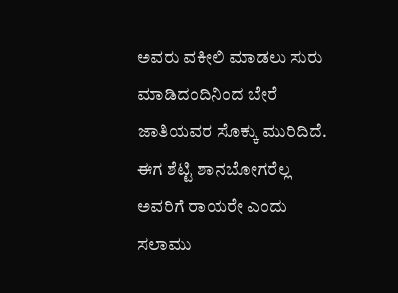ಅವರು ವಕೀಲಿ ಮಾಡಲು ಸುರು ಮಾಡಿದಂದಿನಿಂದ ಬೇರೆ ಜಾತಿಯವರ ಸೊಕ್ಕು ಮುರಿದಿದೆ. ಈಗ ಶೆಟ್ಟಿ ಶಾನಬೋಗರೆಲ್ಲ ಅವರಿಗೆ ರಾಯರೇ ಎಂದು ಸಲಾಮು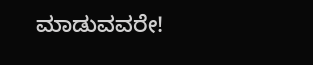ಮಾಡುವವರೇ!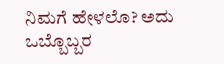ನಿಮಗೆ ಹೇಳಲೊ? ಅದು ಒಬ್ಬೊಬ್ಬರ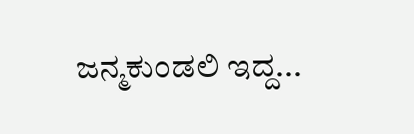ಜನ್ಮಕುಂಡಲಿ ಇದ್ದ...